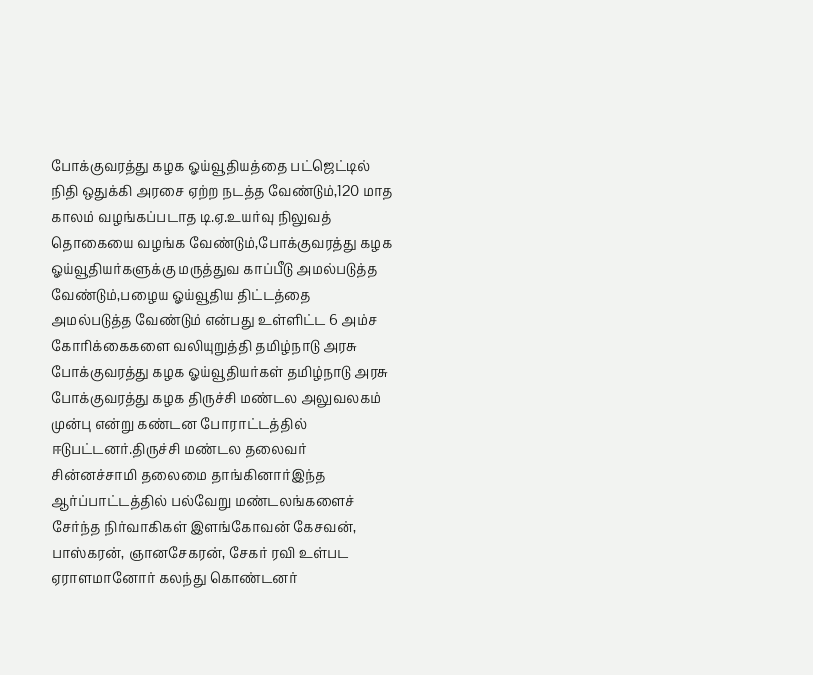போக்குவரத்து கழக ஓய்வூதியத்தை பட்ஜெட்டில் நிதி ஒதுக்கி அரசை ஏற்ற நடத்த வேண்டும்,120 மாத காலம் வழங்கப்படாத டி.ஏ.உயர்வு நிலுவத் தொகையை வழங்க வேண்டும்,போக்குவரத்து கழக ஓய்வூதியர்களுக்கு மருத்துவ காப்பீடு அமல்படுத்த வேண்டும்,பழைய ஓய்வூதிய திட்டத்தை அமல்படுத்த வேண்டும் என்பது உள்ளிட்ட 6 அம்ச கோரிக்கைகளை வலியுறுத்தி தமிழ்நாடு அரசு போக்குவரத்து கழக ஓய்வூதியர்கள் தமிழ்நாடு அரசு போக்குவரத்து கழக திருச்சி மண்டல அலுவலகம் முன்பு என்று கண்டன போராட்டத்தில் ஈடுபட்டனர்.திருச்சி மண்டல தலைவர் சின்னச்சாமி தலைமை தாங்கினார்இந்த ஆர்ப்பாட்டத்தில் பல்வேறு மண்டலங்களைச் சேர்ந்த நிர்வாகிகள் இளங்கோவன் கேசவன், பாஸ்கரன், ஞானசேகரன், சேகர் ரவி உள்பட ஏராளமானோர் கலந்து கொண்டனர்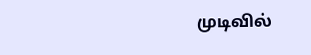முடிவில்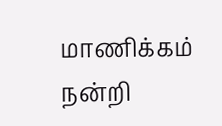மாணிக்கம் நன்றி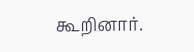கூறினார்.